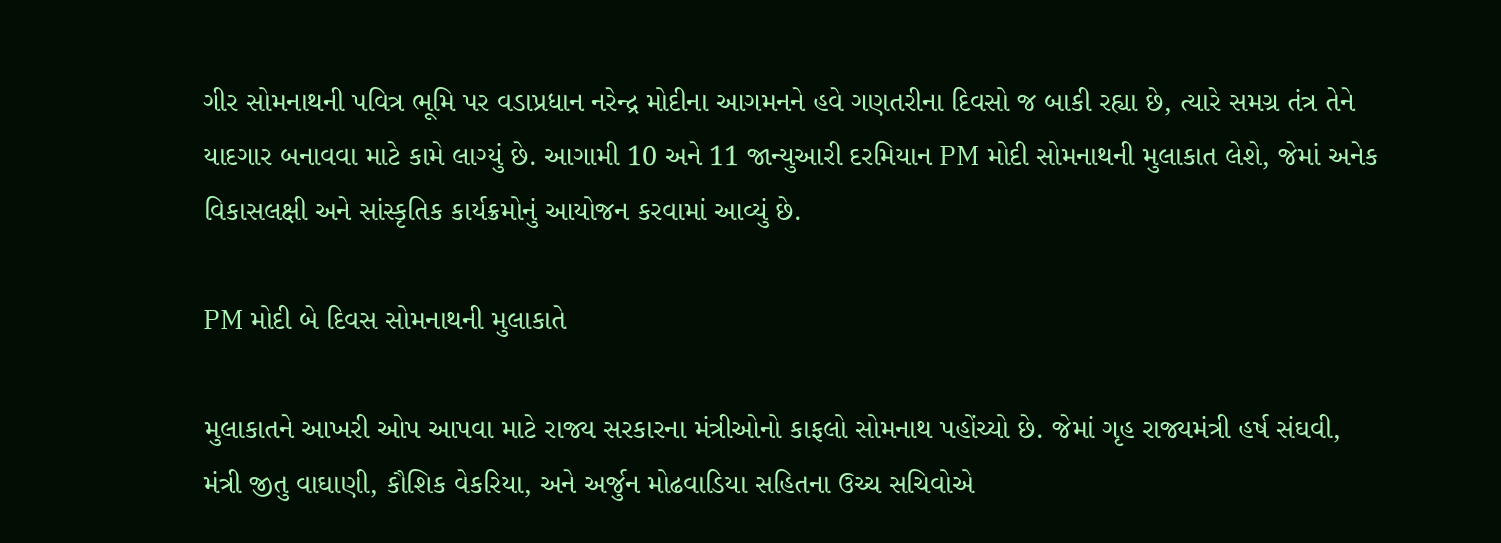ગીર સોમનાથની પવિત્ર ભૂમિ પર વડાપ્રધાન નરેન્દ્ર મોદીના આગમનને હવે ગણતરીના દિવસો જ બાકી રહ્યા છે, ત્યારે સમગ્ર તંત્ર તેને યાદગાર બનાવવા માટે કામે લાગ્યું છે. આગામી 10 અને 11 જાન્યુઆરી દરમિયાન PM મોદી સોમનાથની મુલાકાત લેશે, જેમાં અનેક વિકાસલક્ષી અને સાંસ્કૃતિક કાર્યક્રમોનું આયોજન કરવામાં આવ્યું છે.

PM મોદી બે દિવસ સોમનાથની મુલાકાતે

મુલાકાતને આખરી ઓપ આપવા માટે રાજ્ય સરકારના મંત્રીઓનો કાફલો સોમનાથ પહોંચ્યો છે. જેમાં ગૃહ રાજ્યમંત્રી હર્ષ સંઘવી, મંત્રી જીતુ વાઘાણી, કૌશિક વેકરિયા, અને અર્જુન મોઢવાડિયા સહિતના ઉચ્ચ સચિવોએ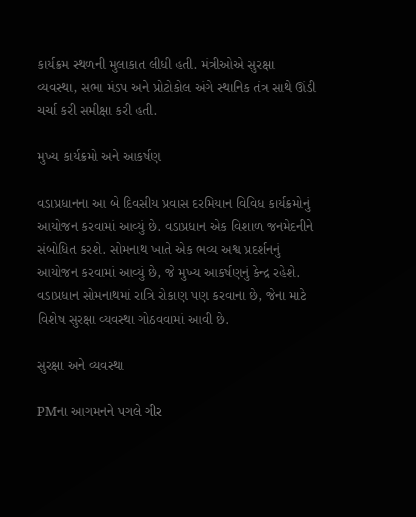કાર્યક્રમ સ્થળની મુલાકાત લીધી હતી. મંત્રીઓએ સુરક્ષા વ્યવસ્થા, સભા મંડપ અને પ્રોટોકોલ અંગે સ્થાનિક તંત્ર સાથે ઊંડી ચર્ચા કરી સમીક્ષા કરી હતી.

મુખ્ય કાર્યક્રમો અને આકર્ષણ

વડાપ્રધાનના આ બે દિવસીય પ્રવાસ દરમિયાન વિવિધ કાર્યક્રમોનું આયોજન કરવામાં આવ્યું છે. વડાપ્રધાન એક વિશાળ જનમેદનીને સંબોધિત કરશે. સોમનાથ ખાતે એક ભવ્ય અશ્વ પ્રદર્શનનું આયોજન કરવામાં આવ્યું છે, જે મુખ્ય આકર્ષણનું કેન્દ્ર રહેશે. વડાપ્રધાન સોમનાથમાં રાત્રિ રોકાણ પણ કરવાના છે, જેના માટે વિશેષ સુરક્ષા વ્યવસ્થા ગોઠવવામાં આવી છે.

સુરક્ષા અને વ્યવસ્થા

PMના આગમનને પગલે ગીર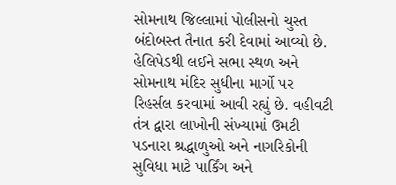સોમનાથ જિલ્લામાં પોલીસનો ચુસ્ત બંદોબસ્ત તૈનાત કરી દેવામાં આવ્યો છે. હેલિપેડથી લઈને સભા સ્થળ અને સોમનાથ મંદિર સુધીના માર્ગો પર રિહર્સલ કરવામાં આવી રહ્યું છે. વહીવટી તંત્ર દ્વારા લાખોની સંખ્યામાં ઉમટી પડનારા શ્રદ્ધાળુઓ અને નાગરિકોની સુવિધા માટે પાર્કિંગ અને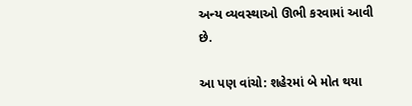અન્ય વ્યવસ્થાઓ ઊભી કરવામાં આવી છે.

આ પણ વાંચો: શહેરમાં બે મોત થયા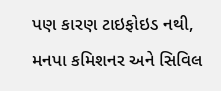પણ કારણ ટાઇફોઇડ નથી, મનપા કમિશનર અને સિવિલ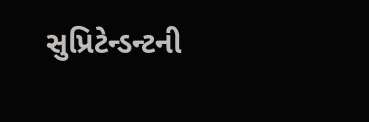સુપ્રિટેન્ડન્ટની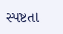સ્પષ્ટતા